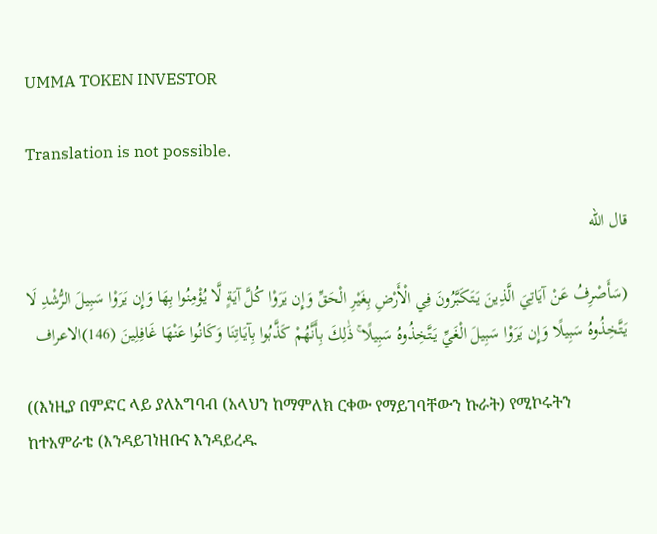UMMA TOKEN INVESTOR

Translation is not possible.

قال الله

(سَأَصْرِفُ عَنْ آيَاتِيَ الَّذِينَ يَتَكَبَّرُونَ فِي الْأَرْضِ بِغَيْرِ الْحَقِّ وَإِن يَرَوْا كُلَّ آيَةٍ لَّا يُؤْمِنُوا بِهَا وَإِن يَرَوْا سَبِيلَ الرُّشْدِ لَا يَتَّخِذُوهُ سَبِيلًا وَإِن يَرَوْا سَبِيلَ الْغَيِّ يَتَّخِذُوهُ سَبِيلًا ۚ ذَٰلِكَ بِأَنَّهُمْ كَذَّبُوا بِآيَاتِنَا وَكَانُوا عَنْهَا غَافِلِينَ (146)الاعراف

((እነዚያ በምድር ላይ ያለአግባብ (አላህን ከማምለክ ርቀው የማይገባቸውን ኩራት) የሚኮሩትን ከተአምራቴ (እንዳይገነዘቡና እንዳይረዱ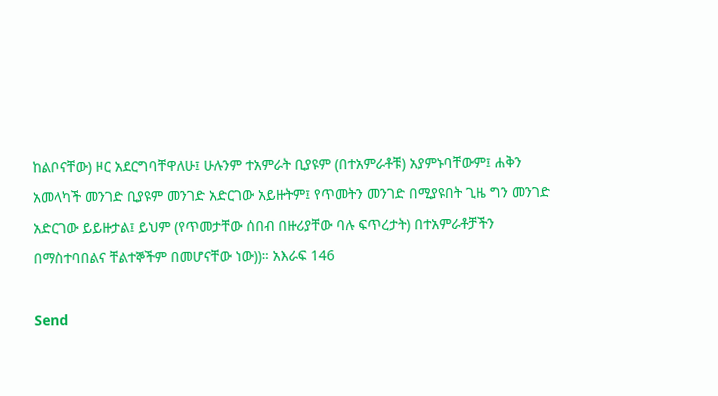ከልቦናቸው) ዞር አደርግባቸዋለሁ፤ ሁሉንም ተአምራት ቢያዩም (በተአምራቶቹ) አያምኑባቸውም፤ ሐቅን አመላካች መንገድ ቢያዩም መንገድ አድርገው አይዙትም፤ የጥመትን መንገድ በሚያዩበት ጊዜ ግን መንገድ አድርገው ይይዙታል፤ ይህም (የጥመታቸው ሰበብ በዙሪያቸው ባሉ ፍጥረታት) በተአምራቶቻችን በማስተባበልና ቸልተኞችም በመሆናቸው ነው))። አእራፍ 146

Send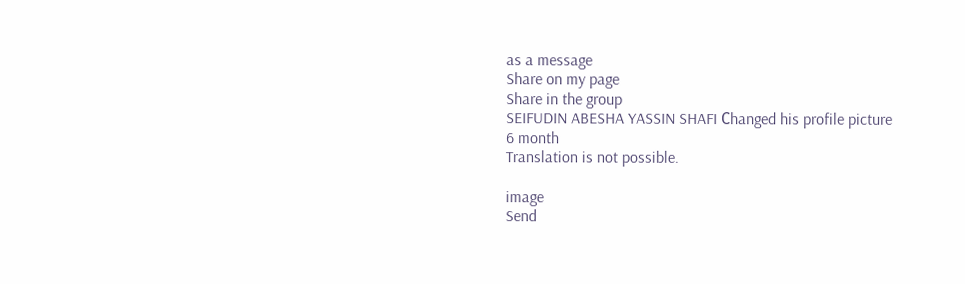as a message
Share on my page
Share in the group
SEIFUDIN ABESHA YASSIN SHAFI Сhanged his profile picture
6 month
Translation is not possible.

image
Send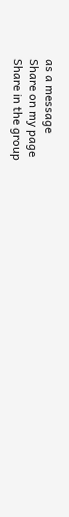as a message
Share on my page
Share in the group